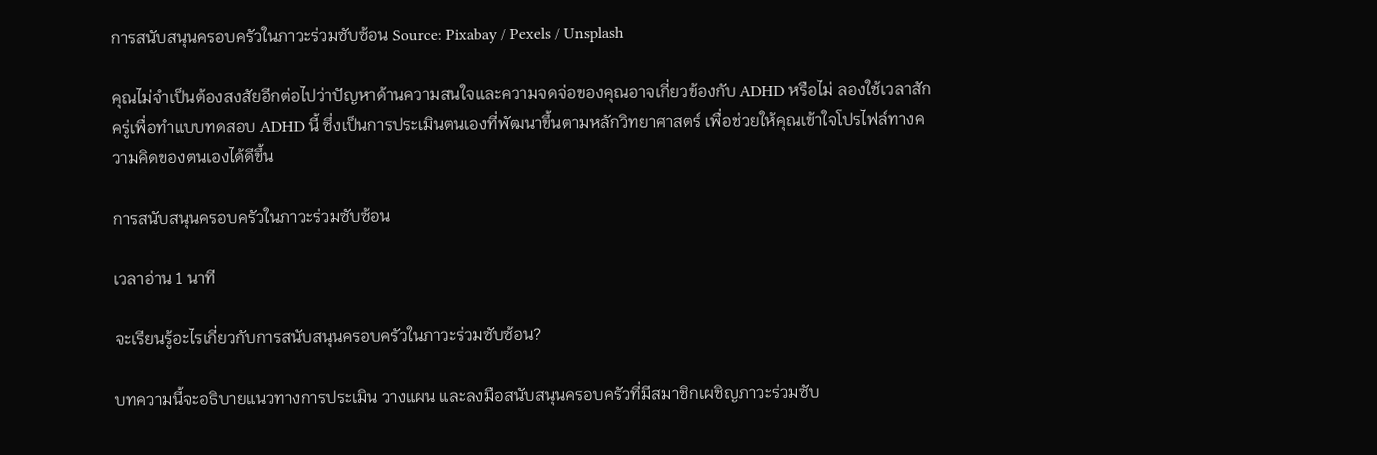การสนับสนุนครอบครัวในภาวะร่วมซับซ้อน Source: Pixabay / Pexels / Unsplash

คุณไม่จำเป็นต้องสงสัยอีกต่อไปว่าปัญหาด้านความสนใจและความจดจ่อของคุณอาจเกี่ยวข้องกับ ADHD หรือไม่ ลองใช้เวลาสักครู่เพื่อทำแบบทดสอบ ADHD นี้ ซึ่งเป็นการประเมินตนเองที่พัฒนาขึ้นตามหลักวิทยาศาสตร์ เพื่อช่วยให้คุณเข้าใจโปรไฟล์ทางความคิดของตนเองได้ดีขึ้น

การสนับสนุนครอบครัวในภาวะร่วมซับซ้อน

เวลาอ่าน 1 นาที

จะเรียนรู้อะไรเกี่ยวกับการสนับสนุนครอบครัวในภาวะร่วมซับซ้อน?

บทความนี้จะอธิบายแนวทางการประเมิน วางแผน และลงมือสนับสนุนครอบครัวที่มีสมาชิกเผชิญภาวะร่วมซับ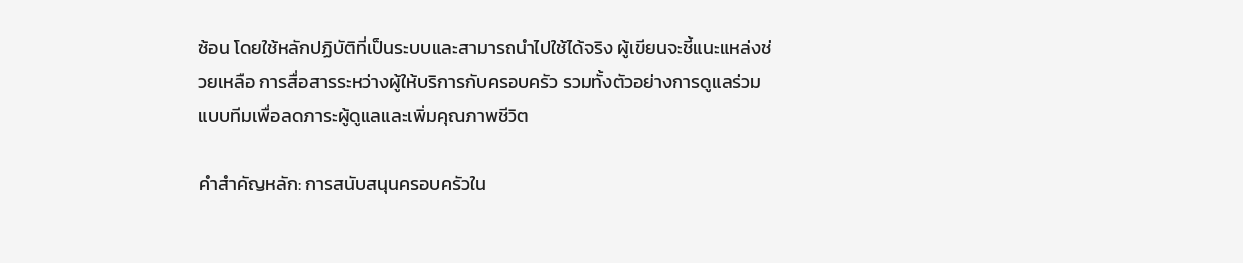ซ้อน โดยใช้หลักปฏิบัติที่เป็นระบบและสามารถนำไปใช้ได้จริง ผู้เขียนจะชี้แนะแหล่งช่วยเหลือ การสื่อสารระหว่างผู้ให้บริการกับครอบครัว รวมทั้งตัวอย่างการดูแลร่วมแบบทีมเพื่อลดภาระผู้ดูแลและเพิ่มคุณภาพชีวิต

คำสำคัญหลัก: การสนับสนุนครอบครัวใน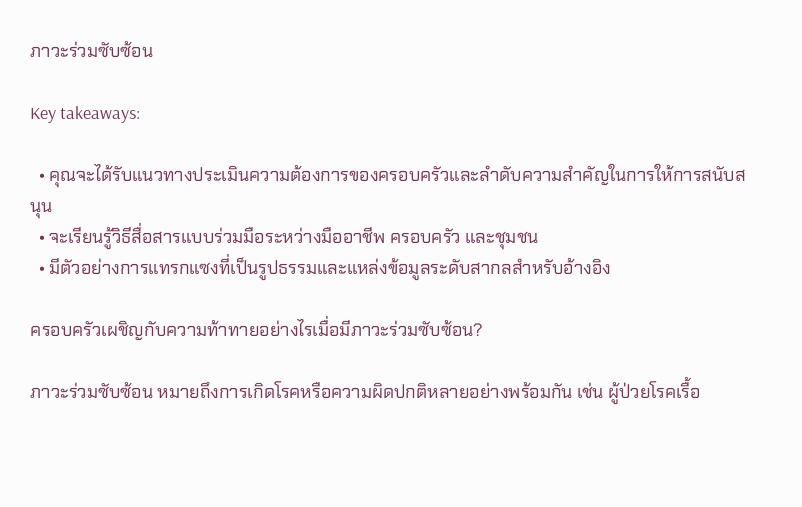ภาวะร่วมซับซ้อน

Key takeaways:

  • คุณจะได้รับแนวทางประเมินความต้องการของครอบครัวและลำดับความสำคัญในการให้การสนับสนุน
  • จะเรียนรู้วิธีสื่อสารแบบร่วมมือระหว่างมืออาชีพ ครอบครัว และชุมชน
  • มีตัวอย่างการแทรกแซงที่เป็นรูปธรรมและแหล่งข้อมูลระดับสากลสำหรับอ้างอิง

ครอบครัวเผชิญกับความท้าทายอย่างไรเมื่อมีภาวะร่วมซับซ้อน?

ภาวะร่วมซับซ้อน หมายถึงการเกิดโรคหรือความผิดปกติหลายอย่างพร้อมกัน เช่น ผู้ป่วยโรคเรื้อ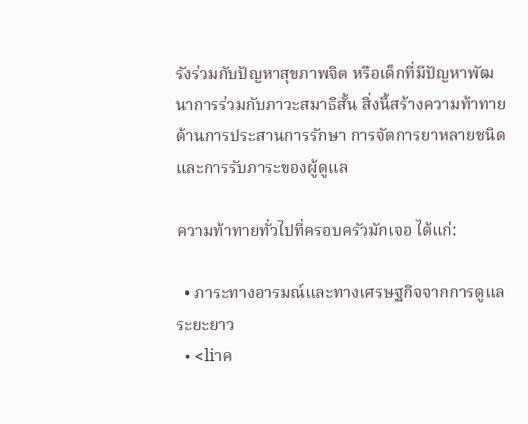รังร่วมกับปัญหาสุขภาพจิต หรือเด็กที่มีปัญหาพัฒนาการร่วมกับภาวะสมาธิสั้น สิ่งนี้สร้างความท้าทายด้านการประสานการรักษา การจัดการยาหลายชนิด และการรับภาระของผู้ดูแล

ความท้าทายทั่วไปที่ครอบครัวมักเจอ ได้แก่:

  • ภาระทางอารมณ์และทางเศรษฐกิจจากการดูแลระยะยาว
  • <liาค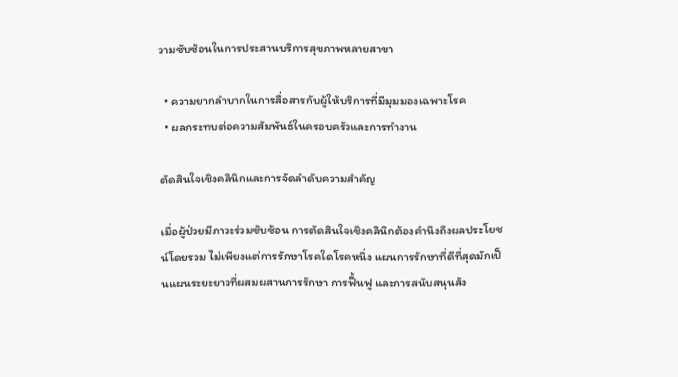วามซับซ้อนในการประสานบริการสุขภาพหลายสาขา

  • ความยากลำบากในการสื่อสารกับผู้ให้บริการที่มีมุมมองเฉพาะโรค
  • ผลกระทบต่อความสัมพันธ์ในครอบครัวและการทำงาน

ตัดสินใจเชิงคลินิกและการจัดลำดับความสำคัญ

เมื่อผู้ป่วยมีภาวะร่วมซับซ้อน การตัดสินใจเชิงคลินิกต้องคำนึงถึงผลประโยชน์โดยรวม ไม่เพียงแต่การรักษาโรคใดโรคหนึ่ง แผนการรักษาที่ดีที่สุดมักเป็นแผนระยะยาวที่ผสมผสานการรักษา การฟื้นฟู และการสนับสนุนสัง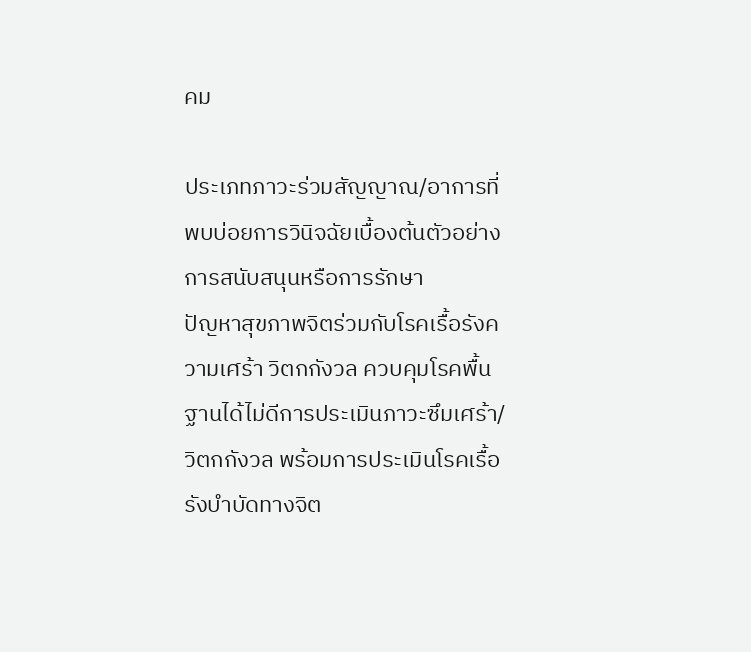คม

ประเภทภาวะร่วมสัญญาณ/อาการที่พบบ่อยการวินิจฉัยเบื้องต้นตัวอย่างการสนับสนุนหรือการรักษา
ปัญหาสุขภาพจิตร่วมกับโรคเรื้อรังความเศร้า วิตกกังวล ควบคุมโรคพื้นฐานได้ไม่ดีการประเมินภาวะซึมเศร้า/วิตกกังวล พร้อมการประเมินโรคเรื้อรังบำบัดทางจิต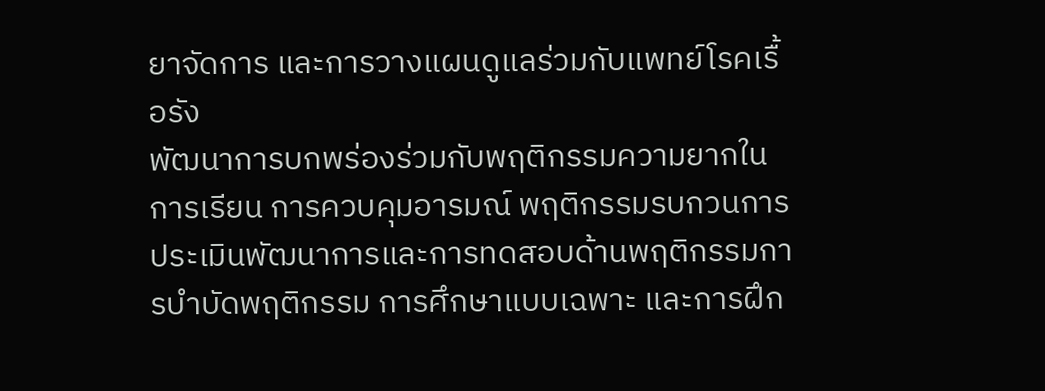ยาจัดการ และการวางแผนดูแลร่วมกับแพทย์โรคเรื้อรัง
พัฒนาการบกพร่องร่วมกับพฤติกรรมความยากในการเรียน การควบคุมอารมณ์ พฤติกรรมรบกวนการประเมินพัฒนาการและการทดสอบด้านพฤติกรรมการบำบัดพฤติกรรม การศึกษาแบบเฉพาะ และการฝึก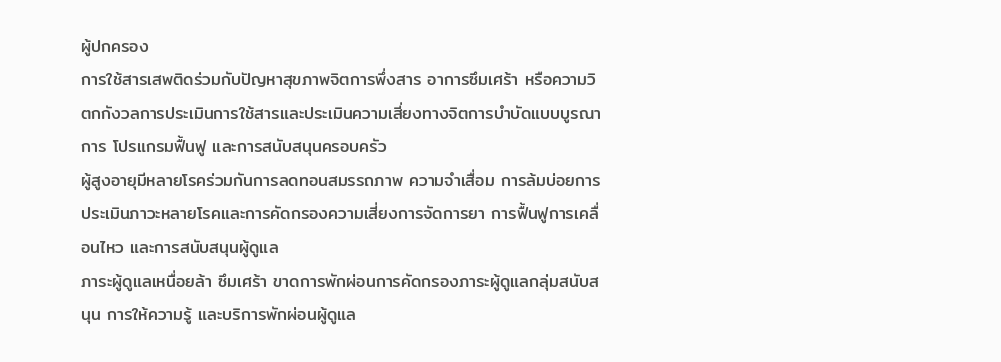ผู้ปกครอง
การใช้สารเสพติดร่วมกับปัญหาสุขภาพจิตการพึ่งสาร อาการซึมเศร้า หรือความวิตกกังวลการประเมินการใช้สารและประเมินความเสี่ยงทางจิตการบำบัดแบบบูรณาการ โปรแกรมฟื้นฟู และการสนับสนุนครอบครัว
ผู้สูงอายุมีหลายโรคร่วมกันการลดทอนสมรรถภาพ ความจำเสื่อม การล้มบ่อยการประเมินภาวะหลายโรคและการคัดกรองความเสี่ยงการจัดการยา การฟื้นฟูการเคลื่อนไหว และการสนับสนุนผู้ดูแล
ภาระผู้ดูแลเหนื่อยล้า ซึมเศร้า ขาดการพักผ่อนการคัดกรองภาระผู้ดูแลกลุ่มสนับสนุน การให้ความรู้ และบริการพักผ่อนผู้ดูแล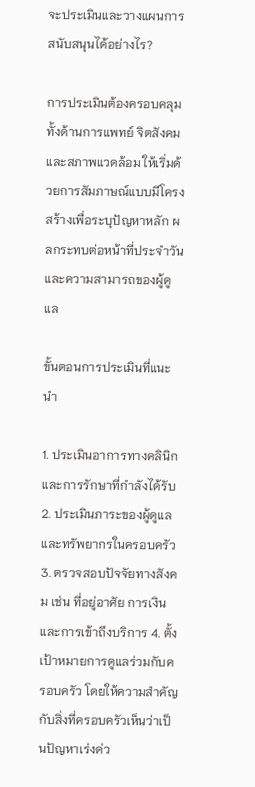จะประเมินและวางแผนการสนับสนุนได้อย่างไร?

การประเมินต้องครอบคลุมทั้งด้านการแพทย์ จิตสังคม และสภาพแวดล้อม ให้เริ่มด้วยการสัมภาษณ์แบบมีโครงสร้างเพื่อระบุปัญหาหลัก ผลกระทบต่อหน้าที่ประจำวัน และความสามารถของผู้ดูแล

ขั้นตอนการประเมินที่แนะนำ

1. ประเมินอาการทางคลินิกและการรักษาที่กำลังได้รับ 2. ประเมินภาระของผู้ดูแลและทรัพยากรในครอบครัว 3. ตรวจสอบปัจจัยทางสังคม เช่น ที่อยู่อาศัย การเงิน และการเข้าถึงบริการ 4. ตั้งเป้าหมายการดูแลร่วมกับครอบครัว โดยให้ความสำคัญกับสิ่งที่ครอบครัวเห็นว่าเป็นปัญหาเร่งด่ว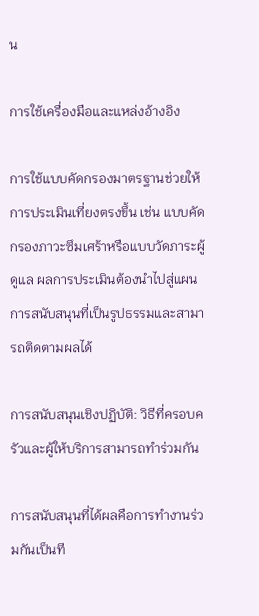น

การใช้เครื่องมือและแหล่งอ้างอิง

การใช้แบบคัดกรองมาตรฐานช่วยให้การประเมินเที่ยงตรงขึ้น เช่น แบบคัดกรองภาวะซึมเศร้าหรือแบบวัดภาระผู้ดูแล ผลการประเมินต้องนำไปสู่แผนการสนับสนุนที่เป็นรูปธรรมและสามารถติดตามผลได้

การสนับสนุนเชิงปฏิบัติ: วิธีที่ครอบครัวและผู้ให้บริการสามารถทำร่วมกัน

การสนับสนุนที่ได้ผลคือการทำงานร่วมกันเป็นที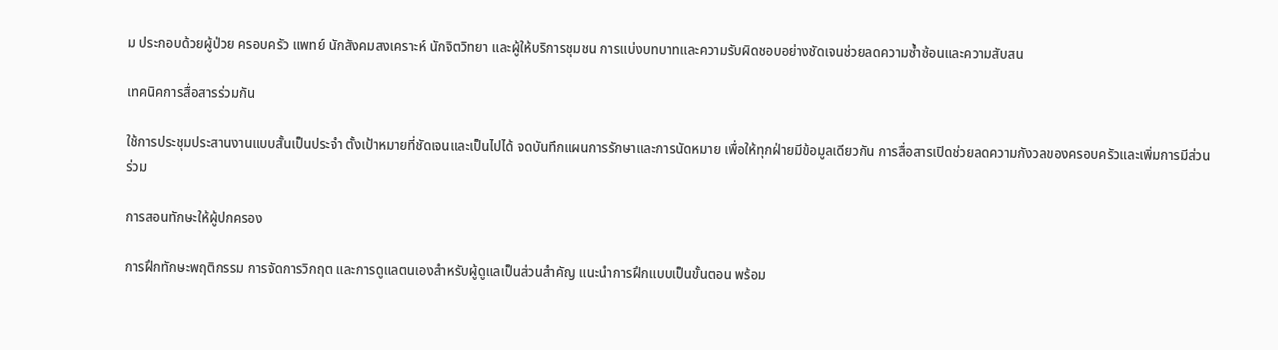ม ประกอบด้วยผู้ป่วย ครอบครัว แพทย์ นักสังคมสงเคราะห์ นักจิตวิทยา และผู้ให้บริการชุมชน การแบ่งบทบาทและความรับผิดชอบอย่างชัดเจนช่วยลดความซ้ำซ้อนและความสับสน

เทคนิคการสื่อสารร่วมกัน

ใช้การประชุมประสานงานแบบสั้นเป็นประจำ ตั้งเป้าหมายที่ชัดเจนและเป็นไปได้ จดบันทึกแผนการรักษาและการนัดหมาย เพื่อให้ทุกฝ่ายมีข้อมูลเดียวกัน การสื่อสารเปิดช่วยลดความกังวลของครอบครัวและเพิ่มการมีส่วนร่วม

การสอนทักษะให้ผู้ปกครอง

การฝึกทักษะพฤติกรรม การจัดการวิกฤต และการดูแลตนเองสำหรับผู้ดูแลเป็นส่วนสำคัญ แนะนำการฝึกแบบเป็นขั้นตอน พร้อม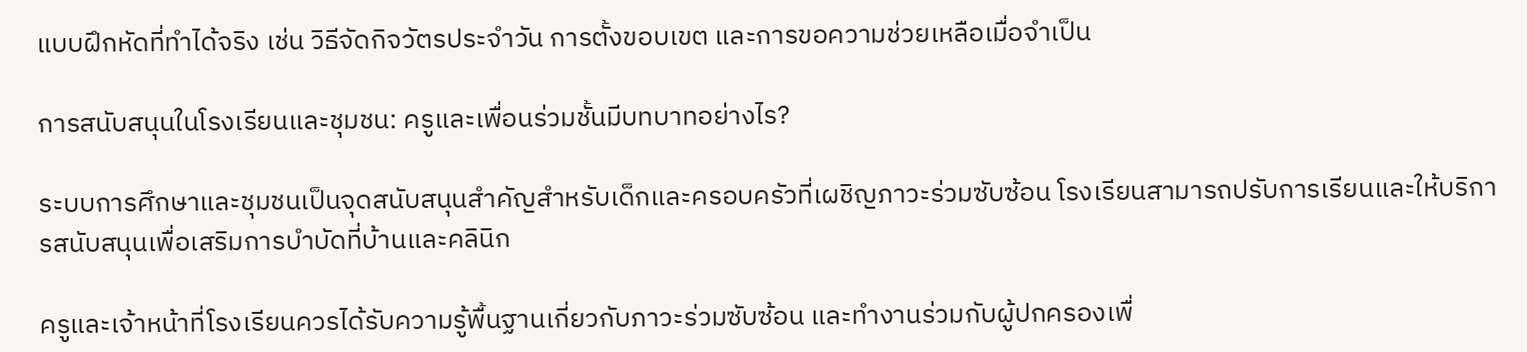แบบฝึกหัดที่ทำได้จริง เช่น วิธีจัดกิจวัตรประจำวัน การตั้งขอบเขต และการขอความช่วยเหลือเมื่อจำเป็น

การสนับสนุนในโรงเรียนและชุมชน: ครูและเพื่อนร่วมชั้นมีบทบาทอย่างไร?

ระบบการศึกษาและชุมชนเป็นจุดสนับสนุนสำคัญสำหรับเด็กและครอบครัวที่เผชิญภาวะร่วมซับซ้อน โรงเรียนสามารถปรับการเรียนและให้บริการสนับสนุนเพื่อเสริมการบำบัดที่บ้านและคลินิก

ครูและเจ้าหน้าที่โรงเรียนควรได้รับความรู้พื้นฐานเกี่ยวกับภาวะร่วมซับซ้อน และทำงานร่วมกับผู้ปกครองเพื่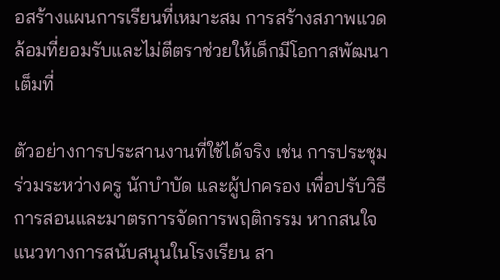อสร้างแผนการเรียนที่เหมาะสม การสร้างสภาพแวดล้อมที่ยอมรับและไม่ตีตราช่วยให้เด็กมีโอกาสพัฒนาเต็มที่

ตัวอย่างการประสานงานที่ใช้ได้จริง เช่น การประชุมร่วมระหว่างครู นักบำบัด และผู้ปกครอง เพื่อปรับวิธีการสอนและมาตรการจัดการพฤติกรรม หากสนใจแนวทางการสนับสนุนในโรงเรียน สา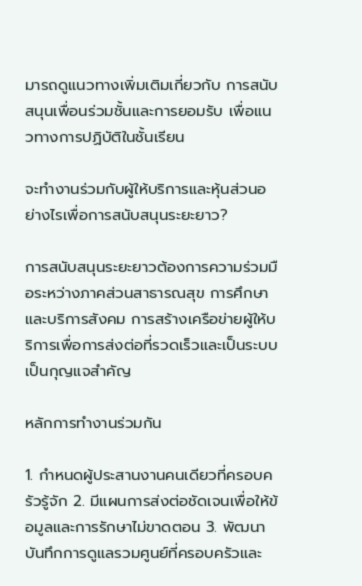มารถดูแนวทางเพิ่มเติมเกี่ยวกับ การสนับสนุนเพื่อนร่วมชั้นและการยอมรับ เพื่อแนวทางการปฏิบัติในชั้นเรียน

จะทำงานร่วมกับผู้ให้บริการและหุ้นส่วนอย่างไรเพื่อการสนับสนุนระยะยาว?

การสนับสนุนระยะยาวต้องการความร่วมมือระหว่างภาคส่วนสาธารณสุข การศึกษา และบริการสังคม การสร้างเครือข่ายผู้ให้บริการเพื่อการส่งต่อที่รวดเร็วและเป็นระบบเป็นกุญแจสำคัญ

หลักการทำงานร่วมกัน

1. กำหนดผู้ประสานงานคนเดียวที่ครอบครัวรู้จัก 2. มีแผนการส่งต่อชัดเจนเพื่อให้ข้อมูลและการรักษาไม่ขาดตอน 3. พัฒนาบันทึกการดูแลรวมศูนย์ที่ครอบครัวและ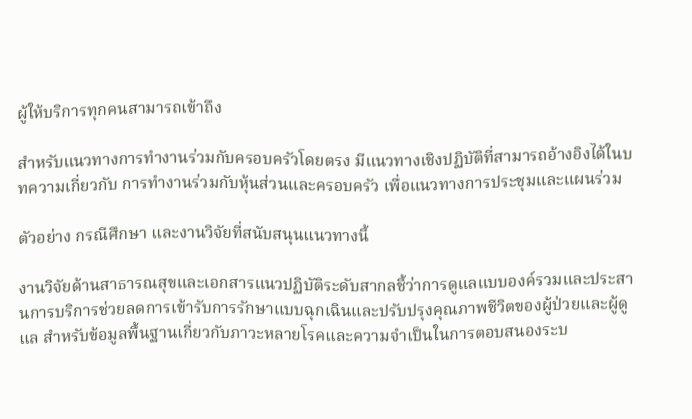ผู้ให้บริการทุกคนสามารถเข้าถึง

สำหรับแนวทางการทำงานร่วมกับครอบครัวโดยตรง มีแนวทางเชิงปฏิบัติที่สามารถอ้างอิงได้ในบทความเกี่ยวกับ การทำงานร่วมกับหุ้นส่วนและครอบครัว เพื่อแนวทางการประชุมและแผนร่วม

ตัวอย่าง กรณีศึกษา และงานวิจัยที่สนับสนุนแนวทางนี้

งานวิจัยด้านสาธารณสุขและเอกสารแนวปฏิบัติระดับสากลชี้ว่าการดูแลแบบองค์รวมและประสานการบริการช่วยลดการเข้ารับการรักษาแบบฉุกเฉินและปรับปรุงคุณภาพชีวิตของผู้ป่วยและผู้ดูแล สำหรับข้อมูลพื้นฐานเกี่ยวกับภาวะหลายโรคและความจำเป็นในการตอบสนองระบ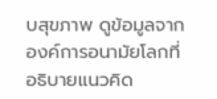บสุขภาพ ดูข้อมูลจากองค์การอนามัยโลกที่อธิบายแนวคิด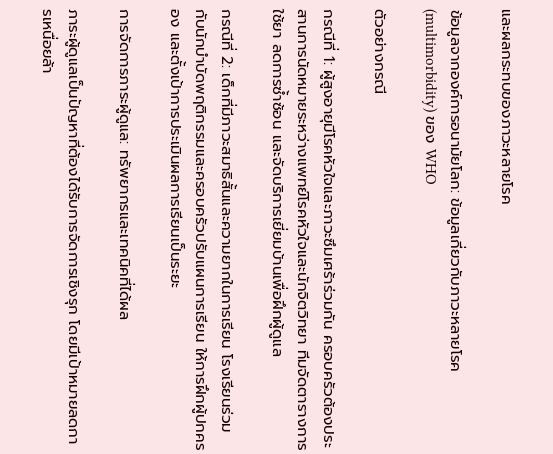และผลกระทบของภาวะหลายโรค

ข้อมูลจากองค์การอนามัยโลก: ข้อมูลเกี่ยวกับภาวะหลายโรค (multimorbidity) ของ WHO

ตัวอย่างกรณี

กรณีที่ 1: ผู้สูงอายุมีโรคหัวใจและภาวะซึมเศร้าร่วมกัน ครอบครัวต้องประสานการนัดหมายระหว่างแพทย์โรคหัวใจและนักจิตวิทยา ทีมจัดตารางการใช้ยา ลดการซ้ำซ้อน และจัดบริการเยี่ยมบ้านเพื่อฝึกผู้ดูแล

กรณีที่ 2: เด็กที่มีภาวะสมาธิสั้นและความยากในการเรียน โรงเรียนร่วมกับนักบำบัดพฤติกรรมและครอบครัวปรับแผนการเรียน ให้การฝึกผู้ปกครอง และตั้งเป้าการประเมินผลการเรียนเป็นระยะ

การจัดการภาระผู้ดูแล: ทรัพยากรและเทคนิคที่ได้ผล

ภาระผู้ดูแลเป็นปัญหาที่ต้องได้รับการจัดการเชิงรุก โดยมีเป้าหมายลดการเหนื่อยล้า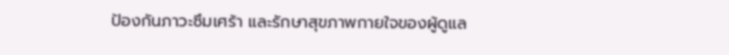ป้องกันภาวะซึมเศร้า และรักษาสุขภาพกายใจของผู้ดูแล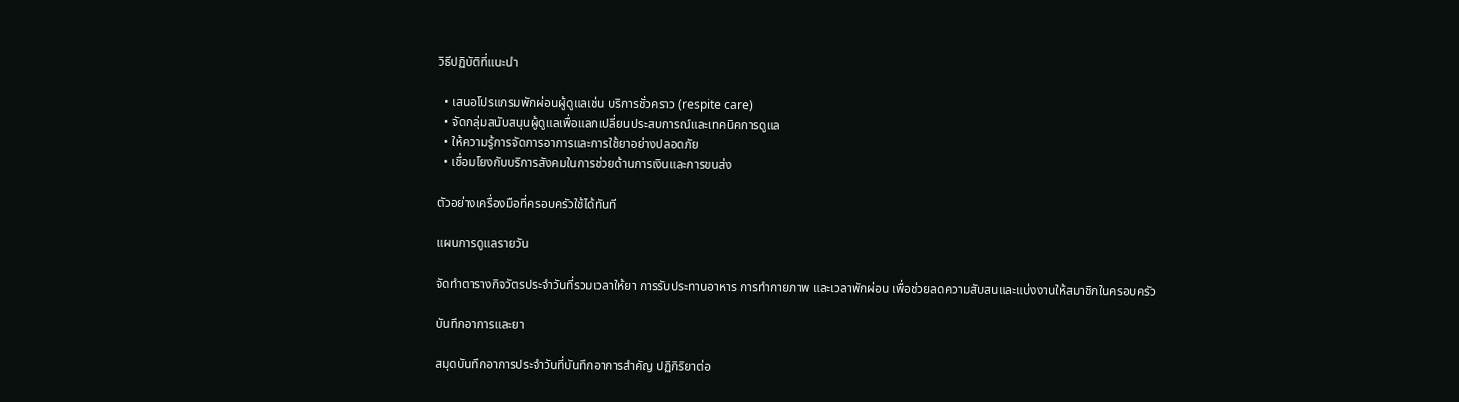วิธีปฏิบัติที่แนะนำ

  • เสนอโปรแกรมพักผ่อนผู้ดูแลเช่น บริการชั่วคราว (respite care)
  • จัดกลุ่มสนับสนุนผู้ดูแลเพื่อแลกเปลี่ยนประสบการณ์และเทคนิคการดูแล
  • ให้ความรู้การจัดการอาการและการใช้ยาอย่างปลอดภัย
  • เชื่อมโยงกับบริการสังคมในการช่วยด้านการเงินและการขนส่ง

ตัวอย่างเครื่องมือที่ครอบครัวใช้ได้ทันที

แผนการดูแลรายวัน

จัดทำตารางกิจวัตรประจำวันที่รวมเวลาให้ยา การรับประทานอาหาร การทำกายภาพ และเวลาพักผ่อน เพื่อช่วยลดความสับสนและแบ่งงานให้สมาชิกในครอบครัว

บันทึกอาการและยา

สมุดบันทึกอาการประจำวันที่บันทึกอาการสำคัญ ปฏิกิริยาต่อ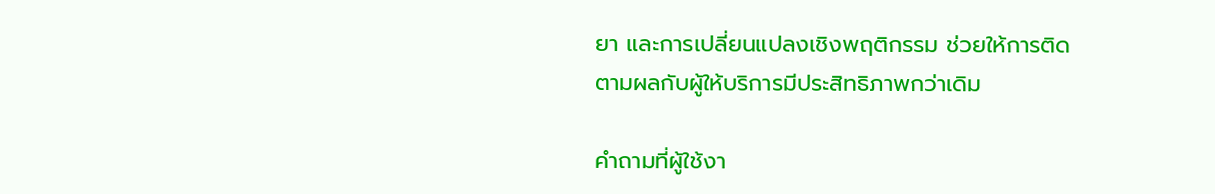ยา และการเปลี่ยนแปลงเชิงพฤติกรรม ช่วยให้การติดตามผลกับผู้ให้บริการมีประสิทธิภาพกว่าเดิม

คำถามที่ผู้ใช้งา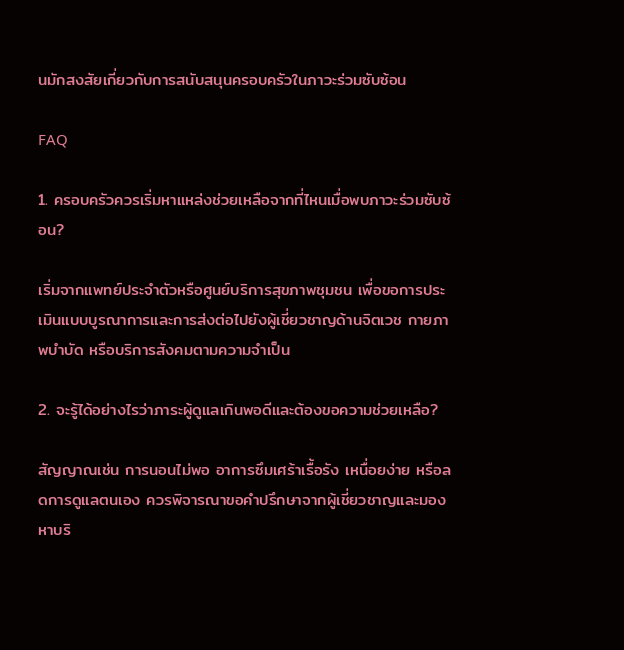นมักสงสัยเกี่ยวกับการสนับสนุนครอบครัวในภาวะร่วมซับซ้อน

FAQ

1. ครอบครัวควรเริ่มหาแหล่งช่วยเหลือจากที่ไหนเมื่อพบภาวะร่วมซับซ้อน?

เริ่มจากแพทย์ประจำตัวหรือศูนย์บริการสุขภาพชุมชน เพื่อขอการประเมินแบบบูรณาการและการส่งต่อไปยังผู้เชี่ยวชาญด้านจิตเวช กายภาพบำบัด หรือบริการสังคมตามความจำเป็น

2. จะรู้ได้อย่างไรว่าภาระผู้ดูแลเกินพอดีและต้องขอความช่วยเหลือ?

สัญญาณเช่น การนอนไม่พอ อาการซึมเศร้าเรื้อรัง เหนื่อยง่าย หรือลดการดูแลตนเอง ควรพิจารณาขอคำปรึกษาจากผู้เชี่ยวชาญและมองหาบริ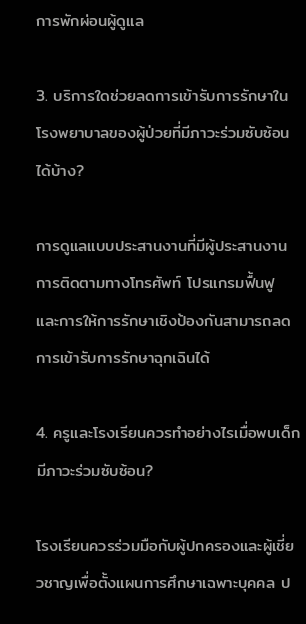การพักผ่อนผู้ดูแล

3. บริการใดช่วยลดการเข้ารับการรักษาในโรงพยาบาลของผู้ป่วยที่มีภาวะร่วมซับซ้อนได้บ้าง?

การดูแลแบบประสานงานที่มีผู้ประสานงาน การติดตามทางโทรศัพท์ โปรแกรมฟื้นฟู และการให้การรักษาเชิงป้องกันสามารถลดการเข้ารับการรักษาฉุกเฉินได้

4. ครูและโรงเรียนควรทำอย่างไรเมื่อพบเด็กมีภาวะร่วมซับซ้อน?

โรงเรียนควรร่วมมือกับผู้ปกครองและผู้เชี่ยวชาญเพื่อตั้งแผนการศึกษาเฉพาะบุคคล ป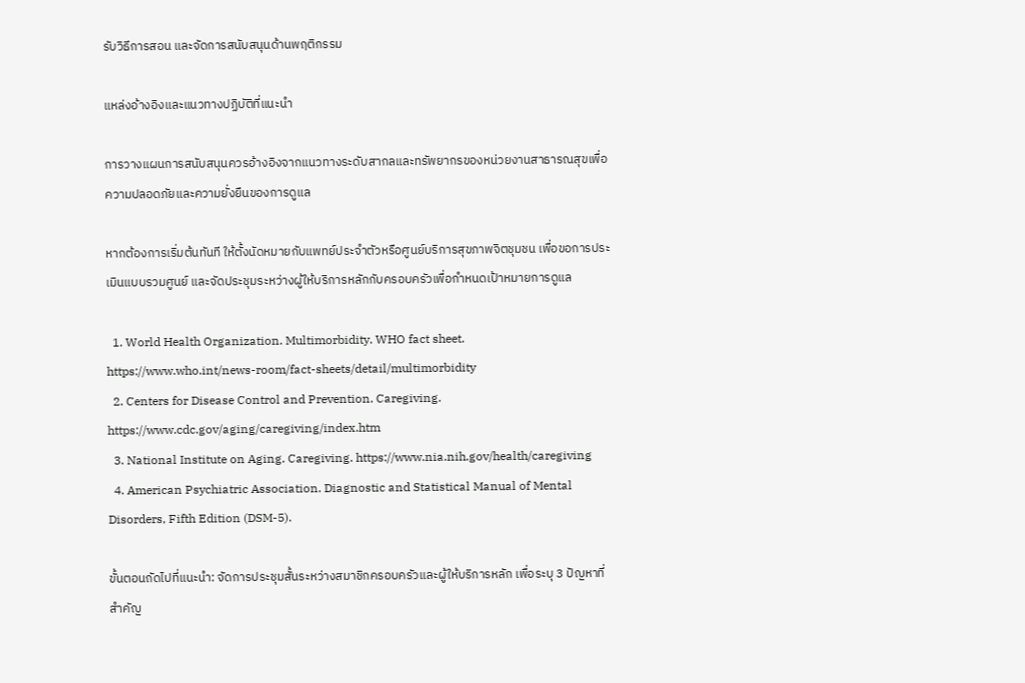รับวิธีการสอน และจัดการสนับสนุนด้านพฤติกรรม

แหล่งอ้างอิงและแนวทางปฏิบัติที่แนะนำ

การวางแผนการสนับสนุนควรอ้างอิงจากแนวทางระดับสากลและทรัพยากรของหน่วยงานสาธารณสุขเพื่อความปลอดภัยและความยั่งยืนของการดูแล

หากต้องการเริ่มต้นทันที ให้ตั้งนัดหมายกับแพทย์ประจำตัวหรือศูนย์บริการสุขภาพจิตชุมชน เพื่อขอการประเมินแบบรวมศูนย์ และจัดประชุมระหว่างผู้ให้บริการหลักกับครอบครัวเพื่อกำหนดเป้าหมายการดูแล

  1. World Health Organization. Multimorbidity. WHO fact sheet. https://www.who.int/news-room/fact-sheets/detail/multimorbidity
  2. Centers for Disease Control and Prevention. Caregiving. https://www.cdc.gov/aging/caregiving/index.htm
  3. National Institute on Aging. Caregiving. https://www.nia.nih.gov/health/caregiving
  4. American Psychiatric Association. Diagnostic and Statistical Manual of Mental Disorders, Fifth Edition (DSM-5).

ขั้นตอนถัดไปที่แนะนำ: จัดการประชุมสั้นระหว่างสมาชิกครอบครัวและผู้ให้บริการหลัก เพื่อระบุ 3 ปัญหาที่สำคัญ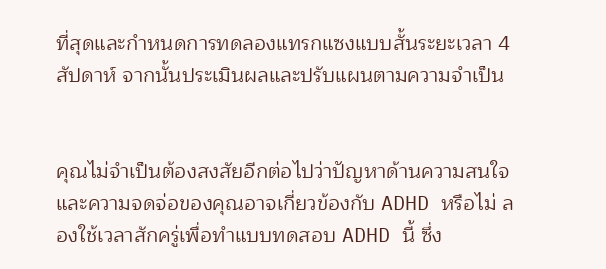ที่สุดและกำหนดการทดลองแทรกแซงแบบสั้นระยะเวลา 4 สัปดาห์ จากนั้นประเมินผลและปรับแผนตามความจำเป็น


คุณไม่จำเป็นต้องสงสัยอีกต่อไปว่าปัญหาด้านความสนใจและความจดจ่อของคุณอาจเกี่ยวข้องกับ ADHD หรือไม่ ลองใช้เวลาสักครู่เพื่อทำแบบทดสอบ ADHD นี้ ซึ่ง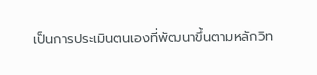เป็นการประเมินตนเองที่พัฒนาขึ้นตามหลักวิท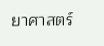ยาศาสตร์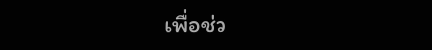เพื่อช่ว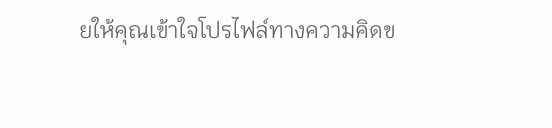ยให้คุณเข้าใจโปรไฟล์ทางความคิดข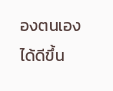องตนเองได้ดีขึ้น